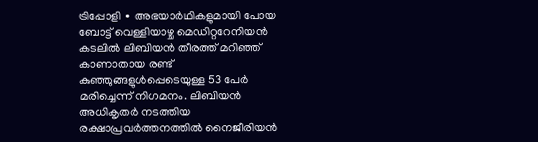ട്രിപ്പോളി ∙ അഭയാർഥികളുമായി പോയ ബോട്ട് വെള്ളിയാഴ്ച മെഡിറ്ററേനിയൻ കടലിൽ ലിബിയൻ തീരത്ത് മറിഞ്ഞ് കാണാതായ രണ്ട് കുഞ്ഞുങ്ങളുൾപ്പെടെയുള്ള 53 പേർ മരിച്ചെന്ന് നിഗമനം. ലിബിയൻ അധികൃതർ നടത്തിയ രക്ഷാപ്രവർത്തനത്തിൽ നൈജീരിയൻ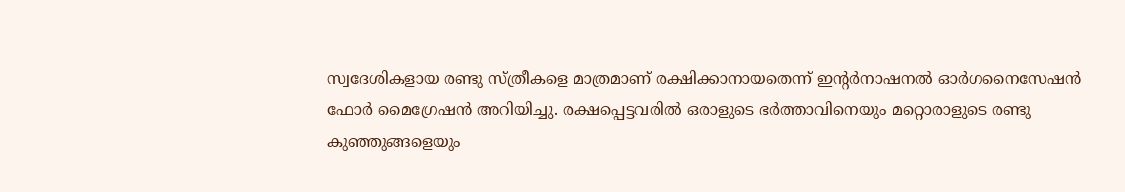സ്വദേശികളായ രണ്ടു സ്ത്രീകളെ മാത്രമാണ് രക്ഷിക്കാനായതെന്ന് ഇന്റർനാഷനൽ ഓർഗനൈസേഷൻ ഫോർ മൈഗ്രേഷൻ അറിയിച്ചു. രക്ഷപ്പെട്ടവരിൽ ഒരാളുടെ ഭർത്താവിനെയും മറ്റൊരാളുടെ രണ്ടു കുഞ്ഞുങ്ങളെയും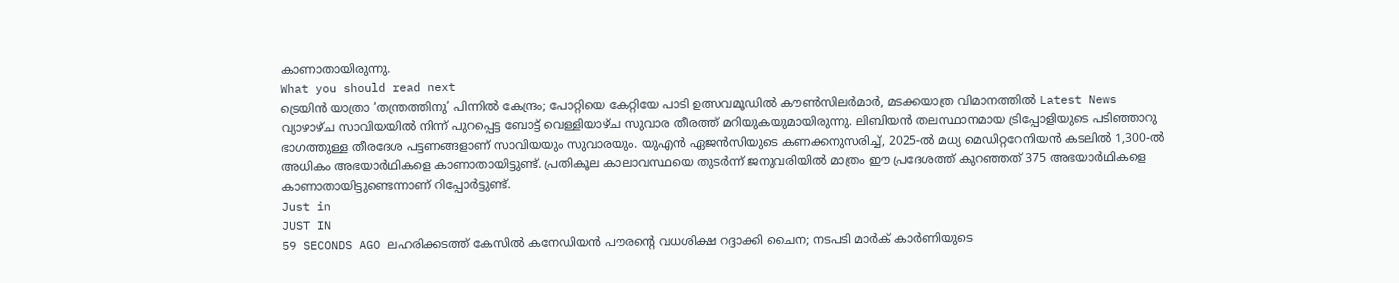കാണാതായിരുന്നു.
What you should read next
ട്രെയിൻ യാത്രാ ‘തന്ത്രത്തിനു’ പിന്നിൽ കേന്ദ്രം; പോറ്റിയെ കേറ്റിയേ പാടി ഉത്സവമൂഡിൽ കൗൺസിലർമാർ, മടക്കയാത്ര വിമാനത്തിൽ Latest News
വ്യാഴാഴ്ച സാവിയയിൽ നിന്ന് പുറപ്പെട്ട ബോട്ട് വെള്ളിയാഴ്ച സുവാര തീരത്ത് മറിയുകയുമായിരുന്നു. ലിബിയൻ തലസ്ഥാനമായ ട്രിപ്പോളിയുടെ പടിഞ്ഞാറു ഭാഗത്തുള്ള തീരദേശ പട്ടണങ്ങളാണ് സാവിയയും സുവാരയും. യുഎൻ ഏജൻസിയുടെ കണക്കനുസരിച്ച്, 2025-ൽ മധ്യ മെഡിറ്ററേനിയൻ കടലിൽ 1,300-ൽ അധികം അഭയാർഥികളെ കാണാതായിട്ടുണ്ട്. പ്രതികൂല കാലാവസ്ഥയെ തുടർന്ന് ജനുവരിയിൽ മാത്രം ഈ പ്രദേശത്ത് കുറഞ്ഞത് 375 അഭയാർഥികളെ കാണാതായിട്ടുണ്ടെന്നാണ് റിപ്പോർട്ടുണ്ട്.
Just in
JUST IN
59 SECONDS AGO ലഹരിക്കടത്ത് കേസിൽ കനേഡിയൻ പൗരന്റെ വധശിക്ഷ റദ്ദാക്കി ചൈന; നടപടി മാർക് കാർണിയുടെ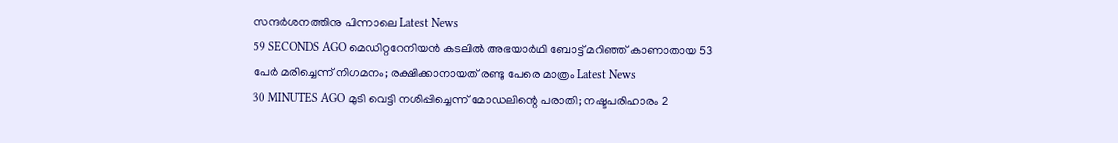സന്ദർശനത്തിനു പിന്നാലെ Latest News
59 SECONDS AGO മെഡിറ്ററേനിയൻ കടലിൽ അഭയാർഥി ബോട്ട് മറിഞ്ഞ് കാണാതായ 53 പേർ മരിച്ചെന്ന് നിഗമനം; രക്ഷിക്കാനായത് രണ്ടു പേരെ മാത്രം Latest News
30 MINUTES AGO മുടി വെട്ടി നശിപ്പിച്ചെന്ന് മോഡലിന്റെ പരാതി; നഷ്ടപരിഹാരം 2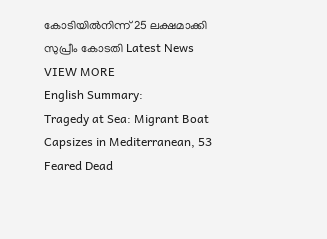കോടിയിൽനിന്ന് 25 ലക്ഷമാക്കി സുപ്രീം കോടതി Latest News
VIEW MORE
English Summary:
Tragedy at Sea: Migrant Boat Capsizes in Mediterranean, 53 Feared Dead